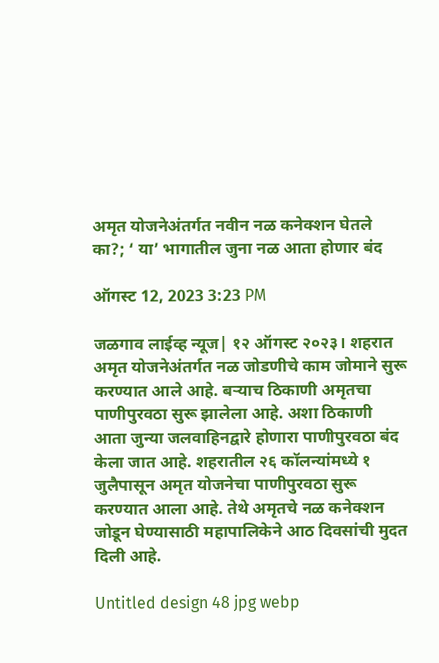अमृत योजनेअंतर्गत नवीन नळ कनेक्शन घेतले का?; ‘ या’ भागातील जुना नळ आता होणार बंद

ऑगस्ट 12, 2023 3:23 PM

जळगाव लाईव्ह न्यूज| १२ ऑगस्ट २०२३। शहरात अमृत योजनेअंतर्गत नळ जोडणीचे काम जोमाने सुरू करण्यात आले आहे. बऱ्याच ठिकाणी अमृतचा पाणीपुरवठा सुरू झालेला आहे. अशा ठिकाणी आता जुन्या जलवाहिनद्वारे होणारा पाणीपुरवठा बंद केला जात आहे. शहरातील २६ कॉलन्यांमध्ये १ जुलैपासून अमृत योजनेचा पाणीपुरवठा सुरू करण्यात आला आहे. तेथे अमृतचे नळ कनेक्शन जोडून घेण्यासाठी महापालिकेने आठ दिवसांची मुदत दिली आहे.

Untitled design 48 jpg webp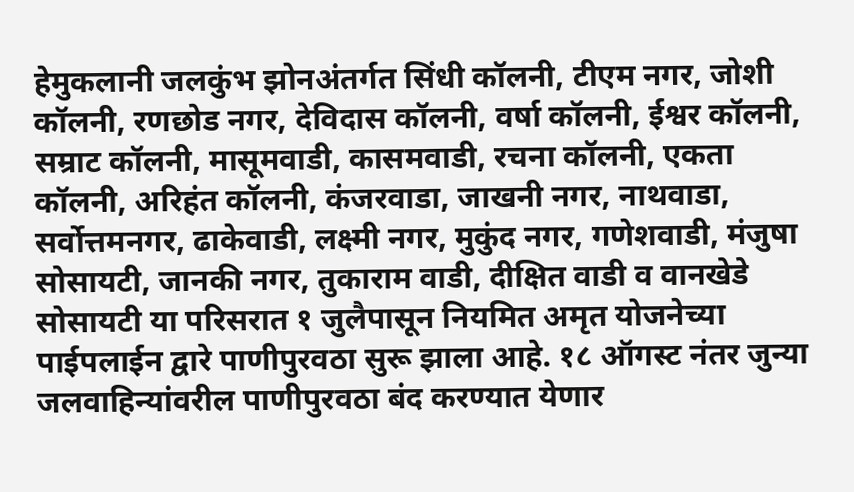हेमुकलानी जलकुंभ झोनअंतर्गत सिंधी कॉलनी, टीएम नगर, जोशी कॉलनी, रणछोड नगर, देविदास कॉलनी, वर्षा कॉलनी, ईश्वर कॉलनी, सम्राट कॉलनी, मासूमवाडी, कासमवाडी, रचना कॉलनी, एकता कॉलनी, अरिहंत कॉलनी, कंजरवाडा, जाखनी नगर, नाथवाडा, सर्वोत्तमनगर, ढाकेवाडी, लक्ष्मी नगर, मुकुंद नगर, गणेशवाडी, मंजुषा सोसायटी, जानकी नगर, तुकाराम वाडी, दीक्षित वाडी व वानखेडे सोसायटी या परिसरात १ जुलैपासून नियमित अमृत योजनेच्या पाईपलाईन द्वारे पाणीपुरवठा सुरू झाला आहे. १८ ऑगस्ट नंतर जुन्या जलवाहिन्यांवरील पाणीपुरवठा बंद करण्यात येणार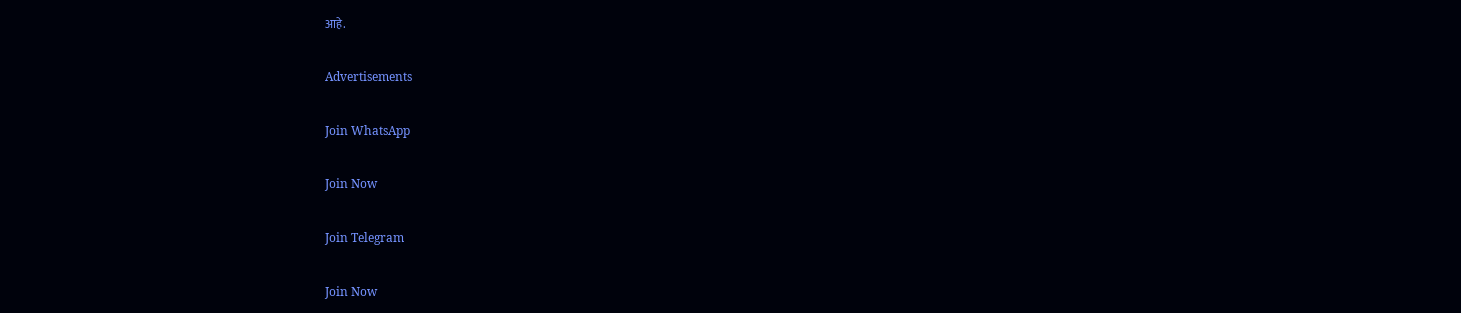आहे.

Advertisements

Join WhatsApp

Join Now

Join Telegram

Join Now